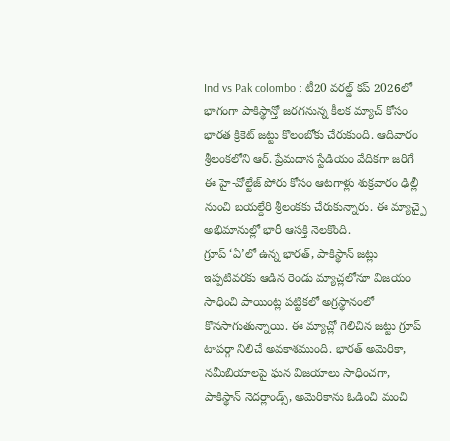Ind vs Pak colombo : టీ20 వరల్డ్ కప్ 2026లో భాగంగా పాకిస్థాన్తో జరగనున్న కీలక మ్యాచ్ కోసం భారత క్రికెట్ జట్టు కొలంబోకు చేరుకుంది. ఆదివారం శ్రీలంకలోని ఆర్. ప్రేమదాస స్టేడియం వేదికగా జరిగే ఈ హై-వోల్టేజ్ పోరు కోసం ఆటగాళ్లు శుక్రవారం ఢిల్లీ నుంచి బయల్దేరి శ్రీలంకకు చేరుకున్నారు. ఈ మ్యాచ్పై అభిమానుల్లో భారీ ఆసక్తి నెలకొంది.
గ్రూప్ ‘ఏ’లో ఉన్న భారత్, పాకిస్థాన్ జట్లు ఇప్పటివరకు ఆడిన రెండు మ్యాచ్లలోనూ విజయం సాధించి పాయింట్ల పట్టికలో అగ్రస్థానంలో కొనసాగుతున్నాయి. ఈ మ్యాచ్లో గెలిచిన జట్టు గ్రూప్ టాపర్గా నిలిచే అవకాశముంది. భారత్ అమెరికా, నమీబియాలపై ఘన విజయాలు సాధించగా, పాకిస్థాన్ నెదర్లాండ్స్, అమెరికాను ఓడించి మంచి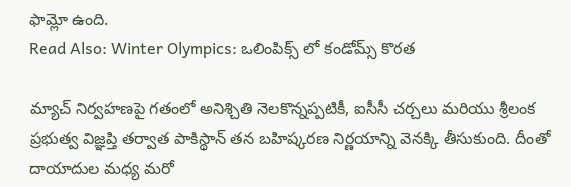ఫామ్లో ఉంది.
Read Also: Winter Olympics: ఒలింపిక్స్ లో కండోమ్స్ కొరత

మ్యాచ్ నిర్వహణపై గతంలో అనిశ్చితి నెలకొన్నప్పటికీ, ఐసీసీ చర్చలు మరియు శ్రీలంక ప్రభుత్వ విజ్ఞప్తి తర్వాత పాకిస్థాన్ తన బహిష్కరణ నిర్ణయాన్ని వెనక్కి తీసుకుంది. దీంతో దాయాదుల మధ్య మరో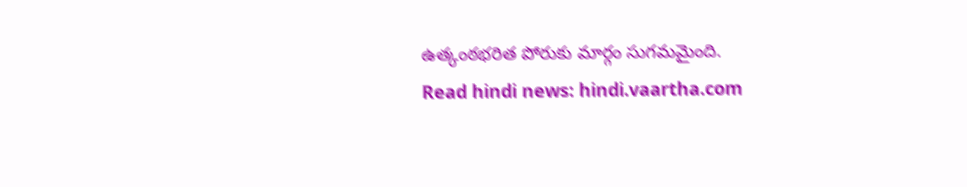ఉత్కంఠభరిత పోరుకు మార్గం సుగమమైంది.
Read hindi news: hindi.vaartha.com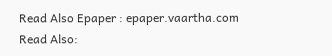Read Also Epaper : epaper.vaartha.com
Read Also: